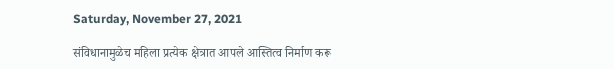Saturday, November 27, 2021

संविधानामुळेच महिला प्रत्येक क्षेत्रात आपले आस्तित्व निर्माण करू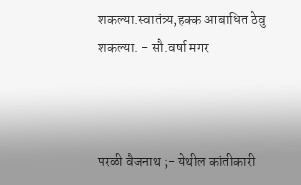शकल्या.स्वातंत्र्य,हक्क आबाधित ठेवु शकल्या. - सौ.वर्षा मगर



परळी वैजनाथ ;- येथील कांतीकारी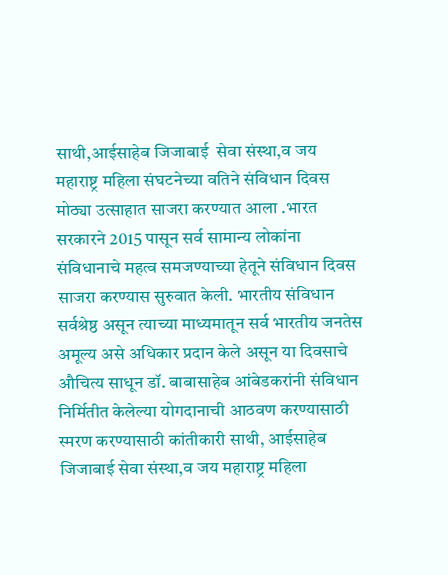साथी,आईसाहेब जिजाबाई  सेवा संस्था,व जय महाराष्ट्र महिला संघटनेच्या वतिने संविधान दिवस मोठ्या उत्साहात साजरा करण्यात आला .भारत सरकारने 2015 पासून सर्व सामान्य लोकांना संविधानाचे महत्व समजण्याच्या हेतूने संविधान दिवस साजरा करण्यास सुरुवात केली. भारतीय संविधान सर्वश्रेष्ठ असून त्याच्या माध्यमातून सर्व भारतीय जनतेस अमूल्य असे अधिकार प्रदान केले असून या दिवसाचे औचित्य साधून डॉ. बाबासाहेब आंबेडकरांनी संविधान निर्मितीत केलेल्या योगदानाची आठवण करण्यासाठी स्मरण करण्यासाठी कांतीकारी साथी, आईसाहेब जिजाबाई सेवा संस्था,व जय महाराष्ट्र महिला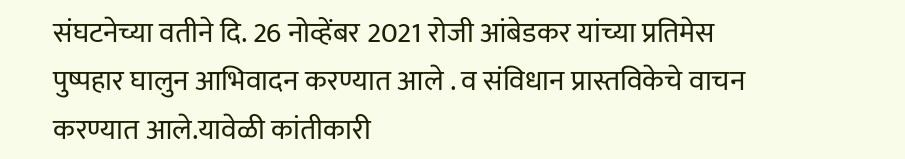संघटनेच्या वतीने दि. 26 नोव्हेंबर 2021 रोजी आंबेडकर यांच्या प्रतिमेस पुष्पहार घालुन आभिवादन करण्यात आले . व संविधान प्रास्तविकेचे वाचन करण्यात आले.यावेळी कांतीकारी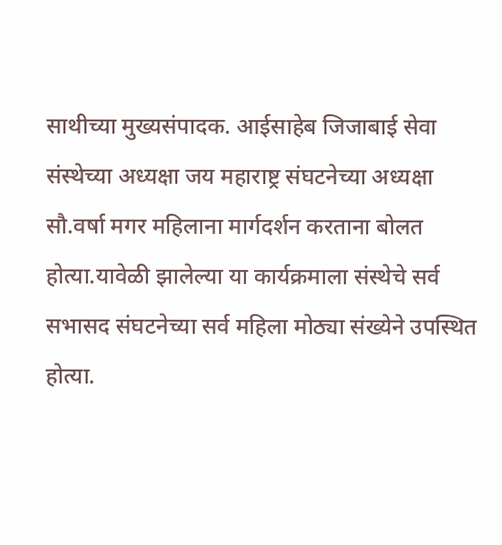साथीच्या मुख्यसंपादक. आईसाहेब जिजाबाई सेवा संस्थेच्या अध्यक्षा जय महाराष्ट्र संघटनेच्या अध्यक्षा सौ.वर्षा मगर महिलाना मार्गदर्शन करताना बोलत होत्या.यावेळी झालेल्या या कार्यक्रमाला संस्थेचे सर्व सभासद संघटनेच्या सर्व महिला मोठ्या संख्येने उपस्थित होत्या.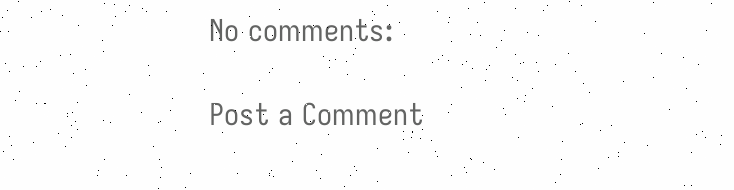No comments:

Post a Comment